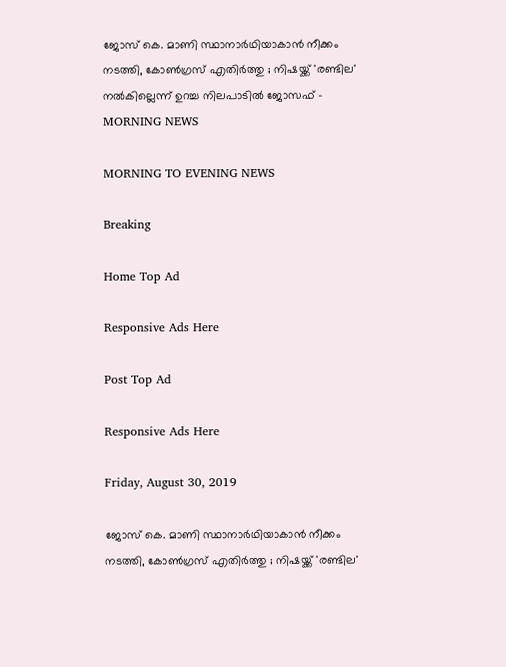ജോസ് കെ. മാണി സ്ഥാനാര്‍ഥിയാകാന്‍ നീക്കം നടത്തി, കോണ്‍ഗ്രസ് എതിര്‍ത്തു ; നിഷയ്ക്ക് 'രണ്ടില' നല്‍കില്ലെന്ന് ഉറച്ച നിലപാടില്‍ ജോസഫ് - MORNING NEWS

MORNING TO EVENING NEWS

Breaking

Home Top Ad

Responsive Ads Here

Post Top Ad

Responsive Ads Here

Friday, August 30, 2019

ജോസ് കെ. മാണി സ്ഥാനാര്‍ഥിയാകാന്‍ നീക്കം നടത്തി, കോണ്‍ഗ്രസ് എതിര്‍ത്തു ; നിഷയ്ക്ക് 'രണ്ടില'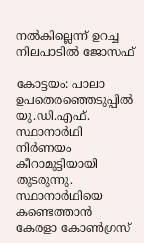നല്‍കില്ലെന്ന് ഉറച്ച നിലപാടില്‍ ജോസഫ്

കോട്ടയം: പാലാ ഉപതെരഞ്ഞെടുപ്പില്‍ യു.ഡി.എഫ്. സ്ഥാനാര്‍ഥി നിര്‍ണയം കീറാമുട്ടിയായി തുടരുന്നു. സ്ഥാനാര്‍ഥിയെ കണ്ടെത്താന്‍ കേരളാ കോണ്‍ഗ്രസ്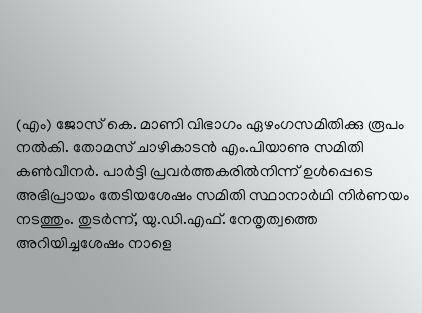(എം) ജോസ് കെ. മാണി വിഭാഗം ഏഴംഗസമിതിക്കു രൂപം നല്‍കി. തോമസ് ചാഴികാടന്‍ എം.പിയാണു സമിതി കണ്‍വീനര്‍. പാര്‍ട്ടി പ്രവര്‍ത്തകരില്‍നിന്ന് ഉള്‍പ്പെടെ അഭിപ്രായം തേടിയശേഷം സമിതി സ്ഥാനാര്‍ഥി നിര്‍ണയം നടത്തും. തുടര്‍ന്ന്, യു.ഡി.എഫ്. നേതൃത്വത്തെ അറിയിച്ചശേഷം നാളെ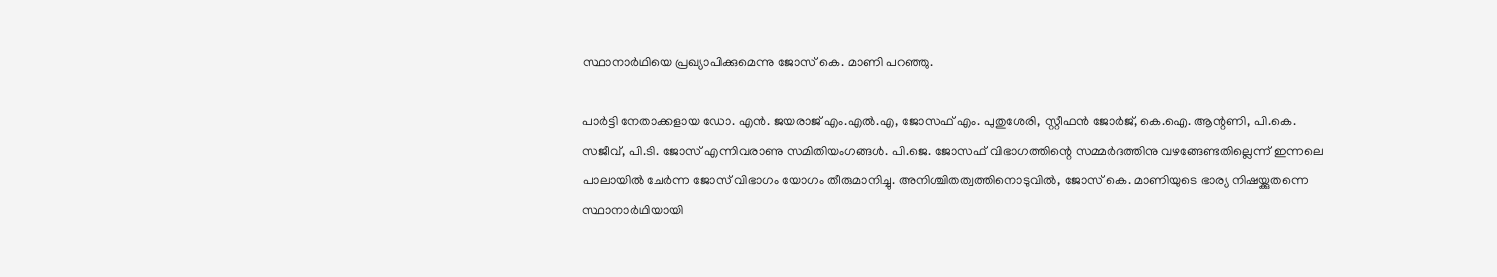സ്ഥാനാര്‍ഥിയെ പ്രഖ്യാപിക്കുമെന്നു ജോസ് കെ. മാണി പറഞ്ഞു.

പാര്‍ട്ടി നേതാക്കളായ ഡോ. എന്‍. ജയരാജ് എം.എല്‍.എ, ജോസഫ് എം. പുതുശേരി, സ്റ്റീഫന്‍ ജോര്‍ജ്, കെ.ഐ. ആന്റണി, പി.കെ. സജീവ്, പി.ടി. ജോസ് എന്നിവരാണു സമിതിയംഗങ്ങള്‍. പി.ജെ. ജോസഫ് വിഭാഗത്തിന്റെ സമ്മര്‍ദത്തിനു വഴങ്ങേണ്ടതില്ലെന്ന് ഇന്നലെ പാലായില്‍ ചേര്‍ന്ന ജോസ് വിഭാഗം യോഗം തീരുമാനിച്ചു. അനിശ്ചിതത്വത്തിനൊടുവില്‍, ജോസ് കെ. മാണിയുടെ ഭാര്യ നിഷയ്ക്കുതന്നെ സ്ഥാനാര്‍ഥിയായി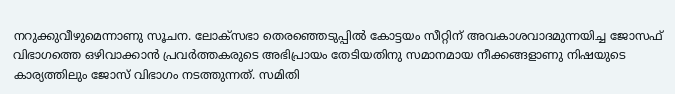നറുക്കുവീഴുമെന്നാണു സൂചന. ലോക്‌സഭാ തെരഞ്ഞെടുപ്പില്‍ കോട്ടയം സീറ്റിന് അവകാശവാദമുന്നയിച്ച ജോസഫ് വിഭാഗത്തെ ഒഴിവാക്കാന്‍ പ്രവര്‍ത്തകരുടെ അഭിപ്രായം തേടിയതിനു സമാനമായ നീക്കങ്ങളാണു നിഷയുടെ കാര്യത്തിലും ജോസ് വിഭാഗം നടത്തുന്നത്. സമിതി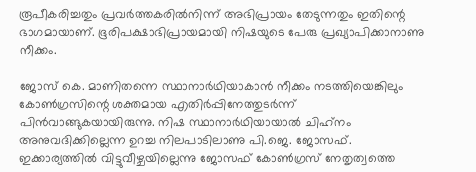രൂപീകരിച്ചതും പ്രവര്‍ത്തകരില്‍നിന്ന് അഭിപ്രായം തേടുന്നതും ഇതിന്റെ ഭാഗമായാണ്. ഭൂരിപക്ഷാഭിപ്രായമായി നിഷയുടെ പേരു പ്രഖ്യാപിക്കാനാണു നീക്കം.

ജോസ് കെ. മാണിതന്നെ സ്ഥാനാര്‍ഥിയാകാന്‍ നീക്കം നടത്തിയെങ്കിലും കോണ്‍ഗ്രസിന്റെ ശക്തമായ എതിര്‍പ്പിനേത്തുടര്‍ന്ന് പിന്‍വാങ്ങുകയായിരുന്നു. നിഷ സ്ഥാനാര്‍ഥിയായാല്‍ ചിഹ്‌നം അനുവദിക്കില്ലെന്ന ഉറച്ച നിലപാടിലാണു പി.ജെ. ജോസഫ്. ഇക്കാര്യത്തില്‍ വിട്ടുവീഴ്ചയില്ലെന്നു ജോസഫ് കോണ്‍ഗ്രസ് നേതൃത്വത്തെ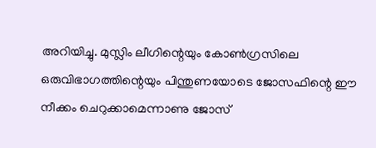അറിയിച്ചു. മുസ്ലിം ലീഗിന്റെയും കോണ്‍ഗ്രസിലെ ഒരുവിഭാഗത്തിന്റെയും പിന്തുണയോടെ ജോസഫിന്റെ ഈ നീക്കം ചെറുക്കാമെന്നാണു ജോസ്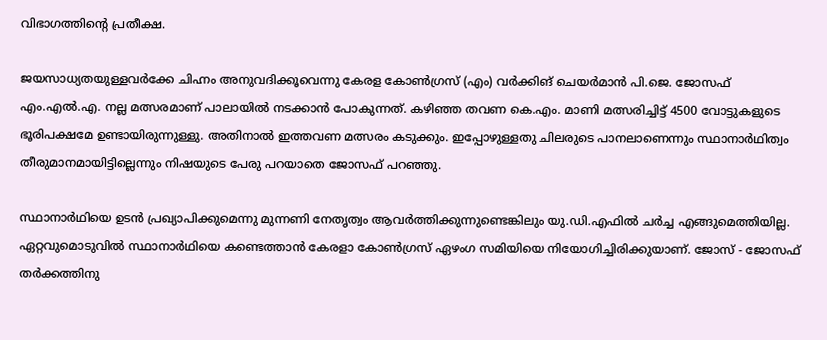വിഭാഗത്തിന്റെ പ്രതീക്ഷ.

ജയസാധ്യതയുള്ളവര്‍ക്കേ ചിഹ്നം അനുവദിക്കൂവെന്നു കേരള കോണ്‍ഗ്രസ് (എം) വര്‍ക്കിങ് ചെയര്‍മാന്‍ പി.ജെ. ജോസഫ് എം.എല്‍.എ. നല്ല മത്സരമാണ് പാലായില്‍ നടക്കാന്‍ പോകുന്നത്. കഴിഞ്ഞ തവണ കെ.എം. മാണി മത്സരിച്ചിട്ട് 4500 വോട്ടുകളുടെ ഭൂരിപക്ഷമേ ഉണ്ടായിരുന്നുള്ളു. അതിനാല്‍ ഇത്തവണ മത്സരം കടുക്കും. ഇപ്പോഴുള്ളതു ചിലരുടെ പാനലാണെന്നും സ്ഥാനാര്‍ഥിത്വം തീരുമാനമായിട്ടില്ലെന്നും നിഷയുടെ പേരു പറയാതെ ജോസഫ് പറഞ്ഞു.

സ്ഥാനാര്‍ഥിയെ ഉടന്‍ പ്രഖ്യാപിക്കുമെന്നു മുന്നണി നേതൃത്വം ആവര്‍ത്തിക്കുന്നുണ്ടെങ്കിലും യു.ഡി.എഫില്‍ ചര്‍ച്ച എങ്ങുമെത്തിയില്ല. ഏറ്റവുമൊടുവില്‍ സ്ഥാനാര്‍ഥിയെ കണ്ടെത്താന്‍ കേരളാ കോണ്‍ഗ്രസ് ഏഴംഗ സമിയിയെ നിയോഗിച്ചിരിക്കുയാണ്. ജോസ് - ജോസഫ് തര്‍ക്കത്തിനു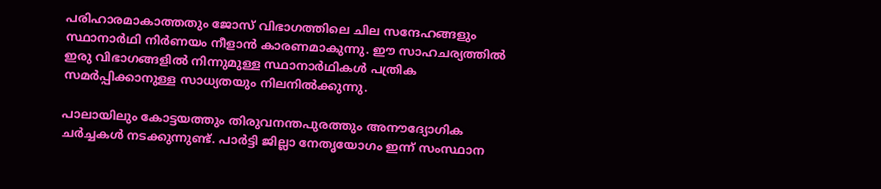പരിഹാരമാകാത്തതും ജോസ് വിഭാഗത്തിലെ ചില സന്ദേഹങ്ങളും സ്ഥാനാര്‍ഥി നിര്‍ണയം നീളാന്‍ കാരണമാകുന്നു. ഈ സാഹചര്യത്തില്‍ ഇരു വിഭാഗങ്ങളില്‍ നിന്നുമുള്ള സ്ഥാനാര്‍ഥികള്‍ പത്രിക സമര്‍പ്പിക്കാനുള്ള സാധ്യതയും നിലനില്‍ക്കുന്നു.

പാലായിലും കോട്ടയത്തും തിരുവനന്തപുരത്തും അനൗദ്യോഗിക ചര്‍ച്ചകള്‍ നടക്കുന്നുണ്ട്. പാര്‍ട്ടി ജില്ലാ നേതൃയോഗം ഇന്ന് സംസ്ഥാന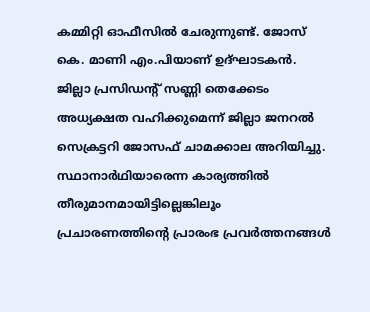കമ്മിറ്റി ഓഫീസില്‍ ചേരുന്നുണ്ട്. ജോസ് കെ. മാണി എം.പിയാണ് ഉദ്ഘാടകന്‍. ജില്ലാ പ്രസിഡന്റ് സണ്ണി തെക്കേടം അധ്യക്ഷത വഹിക്കുമെന്ന് ജില്ലാ ജനറല്‍ സെക്രട്ടറി ജോസഫ് ചാമക്കാല അറിയിച്ചു. സ്ഥാനാര്‍ഥിയാരെന്ന കാര്യത്തില്‍ തീരുമാനമായിട്ടില്ലെങ്കിലൂം പ്രചാരണത്തിന്റെ പ്രാരംഭ പ്രവര്‍ത്തനങ്ങള്‍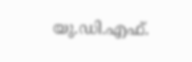യു.ഡി.എഫ്.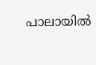പാലായില്‍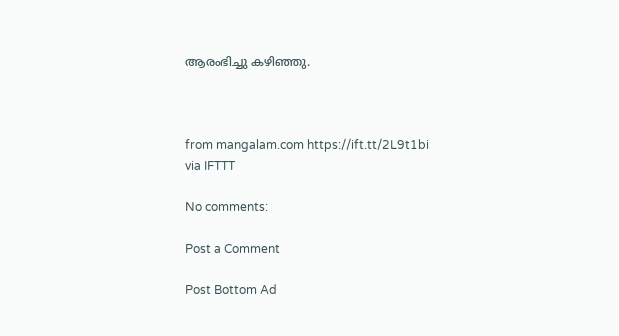ആരംഭിച്ചു കഴിഞ്ഞു.



from mangalam.com https://ift.tt/2L9t1bi
via IFTTT

No comments:

Post a Comment

Post Bottom Ad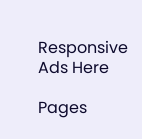Responsive Ads Here

Pages